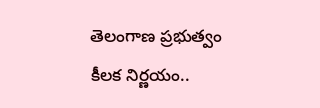తెలంగాణ ప్రభుత్వం కీలక నిర్ణయం..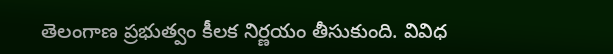తెలంగాణ ప్రభుత్వం కీలక నిర్ణయం తీసుకుంది. వివిధ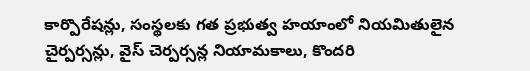కార్పొరేషన్లు, సంస్థలకు గత ప్రభుత్వ హయాంలో నియమితులైన చైర్పర్సన్లు, వైస్ చెర్పర్సన్ల నియామకాలు, కొందరి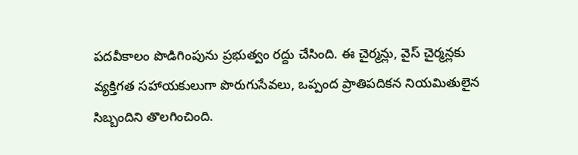పదవీకాలం పొడిగింపును ప్రభుత్వం రద్దు చేసింది. ఈ చైర్మన్లు, వైస్ చైర్మన్లకు వ్యక్తిగత సహాయకులుగా పొరుగుసేవలు, ఒప్పంద ప్రాతిపదికన నియమితులైన సిబ్బందిని తొలగించింది.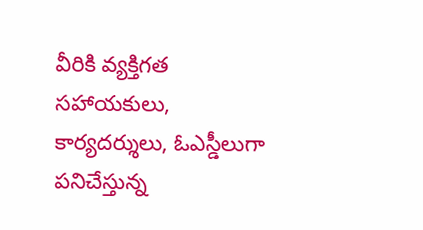వీరికి వ్యక్తిగత సహాయకులు, కార్యదర్శులు, ఓఎస్డీలుగా పనిచేస్తున్న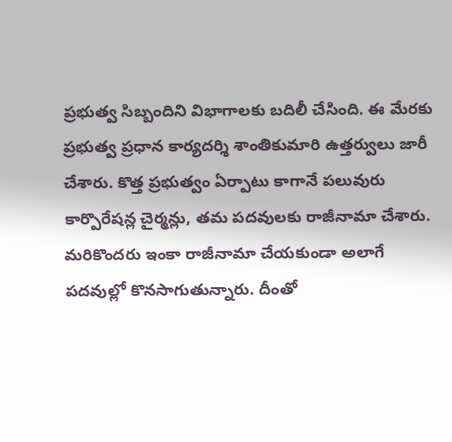ప్రభుత్వ సిబ్బందిని విభాగాలకు బదిలీ చేసింది. ఈ మేరకు ప్రభుత్వ ప్రధాన కార్యదర్శి శాంతికుమారి ఉత్తర్వులు జారీ చేశారు. కొత్త ప్రభుత్వం ఏర్పాటు కాగానే పలువురు కార్పొరేషన్ల చైర్మన్లు, తమ పదవులకు రాజీనామా చేశారు. మరికొందరు ఇంకా రాజీనామా చేయకుండా అలాగే పదవుల్లో కొనసాగుతున్నారు. దీంతో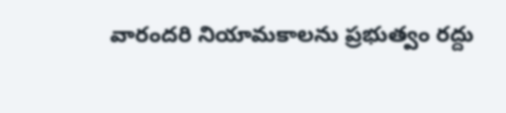వారందరి నియామకాలను ప్రభుత్వం రద్దు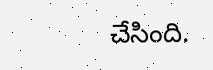చేసింది.